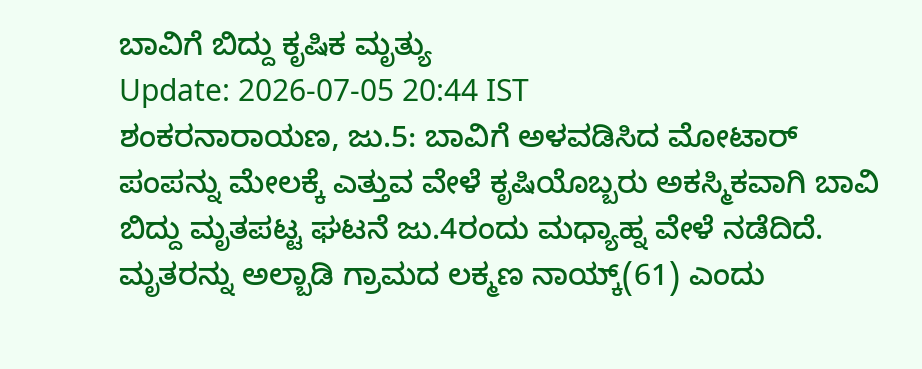ಬಾವಿಗೆ ಬಿದ್ದು ಕೃಷಿಕ ಮೃತ್ಯು
Update: 2026-07-05 20:44 IST
ಶಂಕರನಾರಾಯಣ, ಜು.5: ಬಾವಿಗೆ ಅಳವಡಿಸಿದ ಮೋಟಾರ್ ಪಂಪನ್ನು ಮೇಲಕ್ಕೆ ಎತ್ತುವ ವೇಳೆ ಕೃಷಿಯೊಬ್ಬರು ಅಕಸ್ಮಿಕವಾಗಿ ಬಾವಿ ಬಿದ್ದು ಮೃತಪಟ್ಟ ಘಟನೆ ಜು.4ರಂದು ಮಧ್ಯಾಹ್ನ ವೇಳೆ ನಡೆದಿದೆ.
ಮೃತರನ್ನು ಅಲ್ಬಾಡಿ ಗ್ರಾಮದ ಲಕ್ಮಣ ನಾಯ್ಕ್(61) ಎಂದು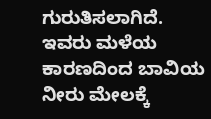ಗುರುತಿಸಲಾಗಿದೆ. ಇವರು ಮಳೆಯ ಕಾರಣದಿಂದ ಬಾವಿಯ ನೀರು ಮೇಲಕ್ಕೆ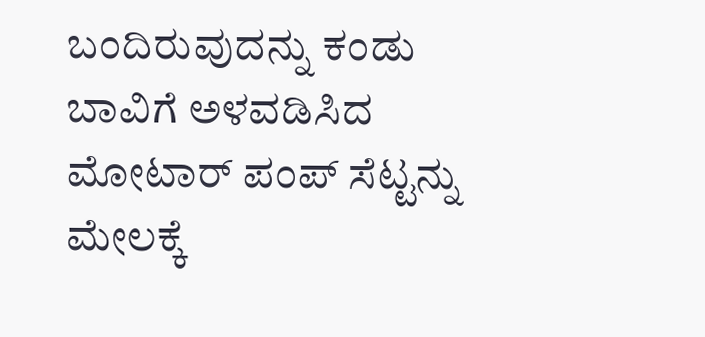ಬಂದಿರುವುದನ್ನು ಕಂಡು ಬಾವಿಗೆ ಅಳವಡಿಸಿದ ಮೋಟಾರ್ ಪಂಪ್ ಸೆಟ್ಟನ್ನು ಮೇಲಕ್ಕೆ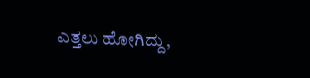ಎತ್ತಲು ಹೋಗಿದ್ದು,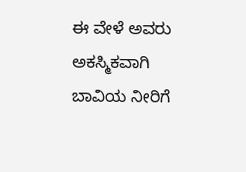ಈ ವೇಳೆ ಅವರು ಅಕಸ್ಮಿಕವಾಗಿ ಬಾವಿಯ ನೀರಿಗೆ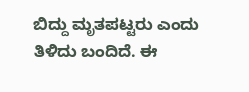ಬಿದ್ದು ಮೃತಪಟ್ಟರು ಎಂದು ತಿಳಿದು ಬಂದಿದೆ. ಈ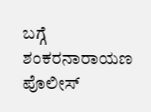ಬಗ್ಗೆ ಶಂಕರನಾರಾಯಣ ಪೊಲೀಸ್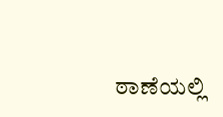ಠಾಣೆಯಲ್ಲಿ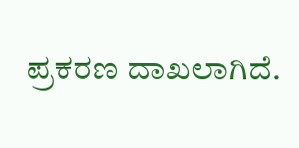ಪ್ರಕರಣ ದಾಖಲಾಗಿದೆ.